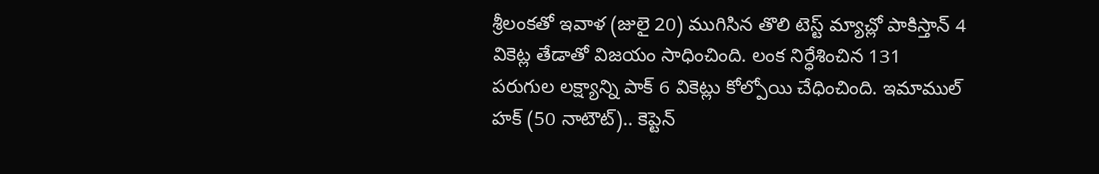శ్రీలంకతో ఇవాళ (జులై 20) ముగిసిన తొలి టెస్ట్ మ్యాచ్లో పాకిస్తాన్ 4 వికెట్ల తేడాతో విజయం సాధించింది. లంక నిర్ధేశించిన 131 పరుగుల లక్ష్యాన్ని పాక్ 6 వికెట్లు కోల్పోయి చేధించింది. ఇమాముల్ హక్ (50 నాటౌట్).. కెప్టెన్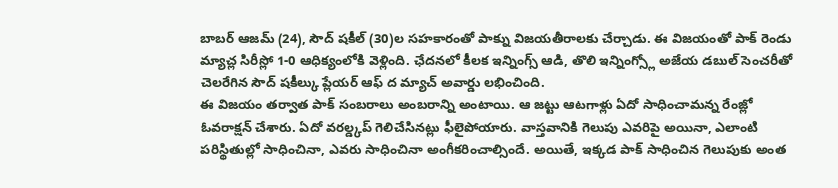బాబర్ ఆజమ్ (24), సౌద్ షకీల్ (30)ల సహకారంతో పాక్ను విజయతీరాలకు చేర్చాడు. ఈ విజయంతో పాక్ రెండు మ్యాచ్ల సిరీస్లో 1-0 ఆధిక్యంలోకి వెళ్లింది. ఛేదనలో కీలక ఇన్నింగ్స్ ఆడి, తొలి ఇన్నింగ్స్లో అజేయ డబుల్ సెంచరీతో చెలరేగిన సౌద్ షకీల్కు ప్లేయర్ ఆఫ్ ద మ్యాచ్ అవార్డు లభించింది.
ఈ విజయం తర్వాత పాక్ సంబరాలు అంబరాన్ని అంటాయి. ఆ జట్టు ఆటగాళ్లు ఏదో సాధించామన్న రేంజ్లో ఓవరాక్షన్ చేశారు. ఏదో వరల్డ్కప్ గెలిచేసినట్లు ఫీలైపోయారు. వాస్తవానికి గెలుపు ఎవరిపై అయినా, ఎలాంటి పరిస్థితుల్లో సాధించినా, ఎవరు సాధించినా అంగీకరించాల్సిందే. అయితే, ఇక్కడ పాక్ సాధించిన గెలుపుకు అంత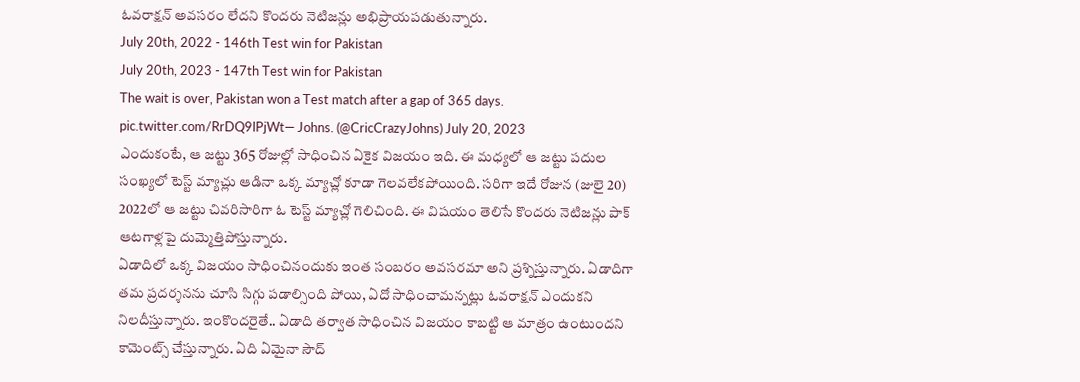ఓవరాక్షన్ అవసరం లేదని కొందరు నెటిజన్లు అభిప్రాయపడుతున్నారు.
July 20th, 2022 - 146th Test win for Pakistan
July 20th, 2023 - 147th Test win for Pakistan
The wait is over, Pakistan won a Test match after a gap of 365 days. pic.twitter.com/RrDQ9lPjWt— Johns. (@CricCrazyJohns) July 20, 2023
ఎందుకంటే, ఆ జట్టు 365 రోజుల్లో సాధించిన ఏకైక విజయం ఇది. ఈ మధ్యలో ఆ జట్టు పదుల సంఖ్యలో టెస్ట్ మ్యాచ్లు ఆడినా ఒక్క మ్యాచ్లో కూడా గెలవలేకపోయింది. సరిగా ఇదే రోజున (జులై 20) 2022లో ఆ జట్టు చివరిసారిగా ఓ టెస్ట్ మ్యాచ్లో గెలిచింది. ఈ విషయం తెలిసే కొందరు నెటిజన్లు పాక్ ఆటగాళ్లపై దుమ్మెత్తిపోస్తున్నారు.
ఏడాదిలో ఒక్క విజయం సాధించినందుకు ఇంత సంబరం అవసరమా అని ప్రశ్నిస్తున్నారు. ఏడాదిగా తమ ప్రదర్శనను చూసి సిగ్గు పడాల్సింది పోయి, ఏదో సాధించామన్నట్లు ఓవరాక్షన్ ఎందుకని నిలదీస్తున్నారు. ఇంకొందరైతే.. ఏడాది తర్వాత సాధించిన విజయం కాబట్టి ఆ మాత్రం ఉంటుందని కామెంట్స్ చేస్తున్నారు. ఏది ఏమైనా సౌద్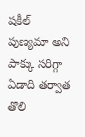షకీల్ పుణ్యమా అని పాక్కు సరిగ్గా ఏడాది తర్వాత తొలి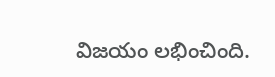విజయం లభించింది.